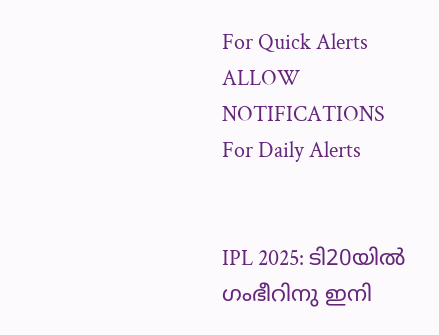For Quick Alerts
ALLOW NOTIFICATIONS
For Daily Alerts


IPL 2025: ടി20യില്‍ ഗംഭീറിനു ഇനി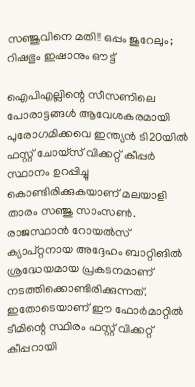സഞ്ജുവിനെ മതി!! ഒപ്പം ജുറേലും; റിഷഭും ഇഷാനും ഔട്ട്

ഐപിഎല്ലിന്റെ സീസണിലെ പോരാട്ടങ്ങള്‍ ആവേശകരമായി പുരോഗമിക്കവെ ഇന്ത്യന്‍ ടി20യില്‍ ഫസ്റ്റ് ചോയ്‌സ് വിക്കറ്റ് കീപ്പര്‍ സ്ഥാനം ഉറപ്പിച്ചു കൊണ്ടിരിക്കുകയാണ് മലയാളി താരം സഞ്ജു സാംസണ്‍. രാജസ്ഥാന്‍ റോയല്‍സ് ക്യാപ്റ്റനായ അദ്ദേഹം ബാറ്റിങില്‍ ശ്രദ്ധേയമായ പ്രകടനമാണ് നടത്തിക്കൊണ്ടിരിക്കുന്നത്. ഇതോടെയാണ് ഈ ഫോര്‍മാറ്റില്‍ ടീമിന്റെ സ്ഥിരം ഫസ്റ്റ് വിക്കറ്റ് കീപ്പറായി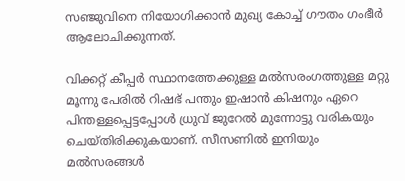സഞ്ജുവിനെ നിയോഗിക്കാന്‍ മുഖ്യ കോച്ച് ഗൗതം ഗംഭീര്‍ ആലോചിക്കുന്നത്.

വിക്കറ്റ് കീപ്പര്‍ സ്ഥാനത്തേക്കുള്ള മല്‍സരംഗത്തുള്ള മറ്റു മൂന്നു പേരില്‍ റിഷഭ് പന്തും ഇഷാന്‍ കിഷനും ഏറെ പിന്തള്ളപ്പെട്ടപ്പോള്‍ ധ്രുവ് ജുറേല്‍ മുന്നോട്ടു വരികയും ചെയ്തിരിക്കുകയാണ്. സീസണില്‍ ഇനിയും മല്‍സരങ്ങള്‍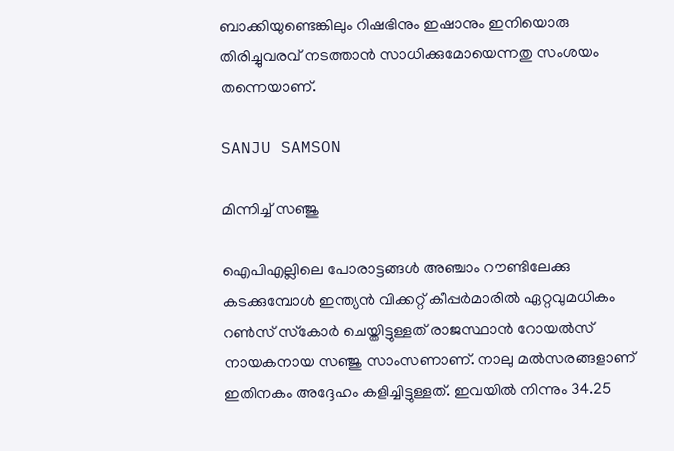ബാക്കിയുണ്ടെങ്കിലും റിഷഭിനും ഇഷാനും ഇനിയൊരു തിരിച്ചുവരവ് നടത്താന്‍ സാധിക്കുമോയെന്നതു സംശയം തന്നെയാണ്.

SANJU SAMSON

മിന്നിച്ച് സഞ്ജു

ഐപിഎല്ലിലെ പോരാട്ടങ്ങള്‍ അഞ്ചാം റൗണ്ടിലേക്കു കടക്കുമ്പോള്‍ ഇന്ത്യന്‍ വിക്കറ്റ് കീപ്പര്‍മാരില്‍ ഏറ്റവുമധികം റണ്‍സ് സ്‌കോര്‍ ചെയ്തിട്ടുള്ളത് രാജസ്ഥാന്‍ റോയല്‍സ് നായകനായ സഞ്ജു സാംസണാണ്. നാലു മല്‍സരങ്ങളാണ് ഇതിനകം അദ്ദേഹം കളിച്ചിട്ടുള്ളത്. ഇവയില്‍ നിന്നും 34.25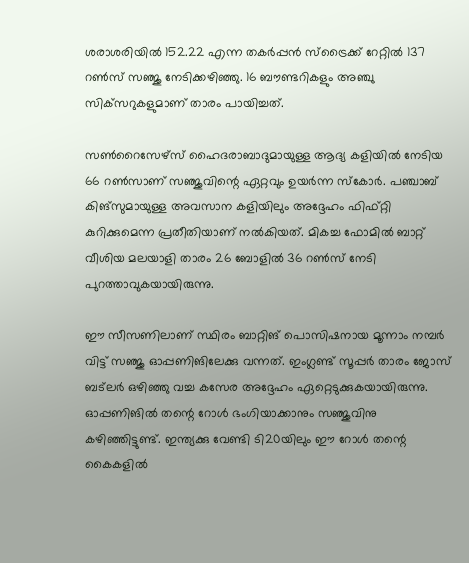ശരാശരിയില്‍ 152.22 എന്ന തകര്‍പ്പന്‍ സ്‌ട്രൈക്ക് റേറ്റില്‍ 137 റണ്‍സ് സഞ്ജു നേടിക്കഴിഞ്ഞു. 16 ബൗണ്ടറികളും അഞ്ചു സിക്‌സറുകളുമാണ് താരം പായിച്ചത്.

സണ്‍റൈസേഴ്‌സ് ഹൈദരാബാദുമായുള്ള ആദ്യ കളിയില്‍ നേടിയ 66 റണ്‍സാണ് സഞ്ജുവിന്റെ ഏറ്റവും ഉയര്‍ന്ന സ്‌കോര്‍. പഞ്ചാബ് കിങ്‌സുമായുള്ള അവസാന കളിയിലും അദ്ദേഹം ഫിഫ്റ്റി കുറിക്കുമെന്ന പ്രതീതിയാണ് നല്‍കിയത്. മികച്ച ഫോമില്‍ ബാറ്റ് വീശിയ മലയാളി താരം 26 ബോളില്‍ 36 റണ്‍സ് നേടി പുറത്താവുകയായിരുന്നു.

ഈ സീസണിലാണ് സ്ഥിരം ബാറ്റിങ് പൊസിഷനായ മൂന്നാം നമ്പര്‍ വിട്ട് സഞ്ജു ഓപ്പണിങിലേക്കു വന്നത്. ഇംഗ്ലണ്ട് സൂപ്പര്‍ താരം ജോസ് ബട്‌ലര്‍ ഒഴിഞ്ഞു വച്ച കസേര അദ്ദേഹം ഏറ്റെടുക്കുകയായിരുന്നു. ഓപ്പണിങില്‍ തന്റെ റോള്‍ ഭംഗിയാക്കാനും സഞ്ജുവിനു കഴിഞ്ഞിട്ടുണ്ട്. ഇന്ത്യക്കു വേണ്ടി ടി20യിലും ഈ റോള്‍ തന്റെ കൈകളില്‍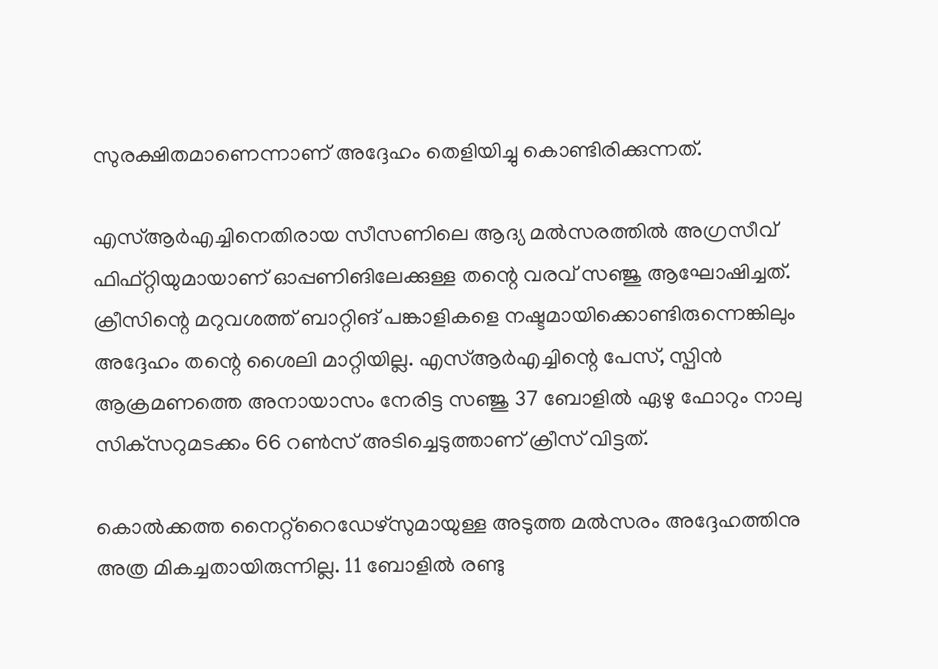സുരക്ഷിതമാണെന്നാണ് അദ്ദേഹം തെളിയിച്ചു കൊണ്ടിരിക്കുന്നത്.

എസ്ആര്‍എച്ചിനെതിരായ സീസണിലെ ആദ്യ മല്‍സരത്തില്‍ അഗ്രസീവ് ഫിഫ്റ്റിയുമായാണ് ഓപ്പണിങിലേക്കുള്ള തന്റെ വരവ് സഞ്ജു ആഘോഷിച്ചത്. ക്രീസിന്റെ മറുവശത്ത് ബാറ്റിങ് പങ്കാളികളെ നഷ്ടമായിക്കൊണ്ടിരുന്നെങ്കിലും അദ്ദേഹം തന്റെ ശൈലി മാറ്റിയില്ല. എസ്ആര്‍എച്ചിന്റെ പേസ്, സ്പിന്‍ ആക്രമണത്തെ അനായാസം നേരിട്ട സഞ്ജു 37 ബോളില്‍ ഏഴു ഫോറും നാലു സിക്‌സറുമടക്കം 66 റണ്‍സ് അടിച്ചെടുത്താണ് ക്രീസ് വിട്ടത്.

കൊല്‍ക്കത്ത നൈറ്റ്‌റൈഡേഴ്‌സുമായുള്ള അടുത്ത മല്‍സരം അദ്ദേഹത്തിനു അത്ര മികച്ചതായിരുന്നില്ല. 11 ബോളില്‍ രണ്ടു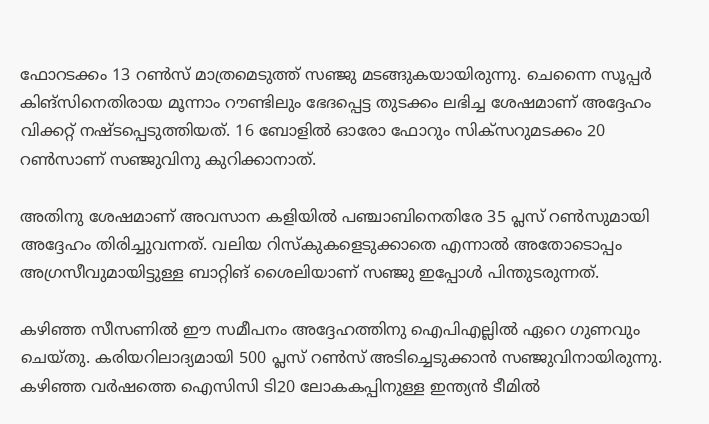ഫോറടക്കം 13 റണ്‍സ് മാത്രമെടുത്ത് സഞ്ജു മടങ്ങുകയായിരുന്നു. ചെന്നൈ സൂപ്പര്‍ കിങ്‌സിനെതിരായ മൂന്നാം റൗണ്ടിലും ഭേദപ്പെട്ട തുടക്കം ലഭിച്ച ശേഷമാണ് അദ്ദേഹം വിക്കറ്റ് നഷ്ടപ്പെടുത്തിയത്. 16 ബോളില്‍ ഓരോ ഫോറും സിക്‌സറുമടക്കം 20 റണ്‍സാണ് സഞ്ജുവിനു കുറിക്കാനാത്.

അതിനു ശേഷമാണ് അവസാന കളിയില്‍ പഞ്ചാബിനെതിരേ 35 പ്ലസ് റണ്‍സുമായി അദ്ദേഹം തിരിച്ചുവന്നത്. വലിയ റിസ്‌കുകളെടുക്കാതെ എന്നാല്‍ അതോടൊപ്പം അഗ്രസീവുമായിട്ടുള്ള ബാറ്റിങ് ശൈലിയാണ് സഞ്ജു ഇപ്പോള്‍ പിന്തുടരുന്നത്.

കഴിഞ്ഞ സീസണില്‍ ഈ സമീപനം അദ്ദേഹത്തിനു ഐപിഎല്ലില്‍ ഏറെ ഗുണവും ചെയ്തു. കരിയറിലാദ്യമായി 500 പ്ലസ് റണ്‍സ് അടിച്ചെടുക്കാന്‍ സഞ്ജുവിനായിരുന്നു. കഴിഞ്ഞ വര്‍ഷത്തെ ഐസിസി ടി20 ലോകകപ്പിനുള്ള ഇന്ത്യന്‍ ടീമില്‍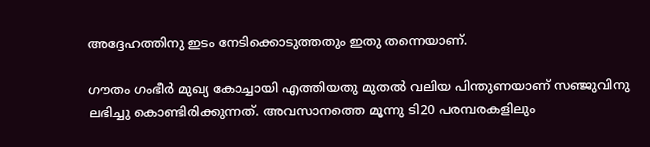അദ്ദേഹത്തിനു ഇടം നേടിക്കൊടുത്തതും ഇതു തന്നെയാണ്.

ഗൗതം ഗംഭീര്‍ മുഖ്യ കോച്ചായി എത്തിയതു മുതല്‍ വലിയ പിന്തുണയാണ് സഞ്ജുവിനു ലഭിച്ചു കൊണ്ടിരിക്കുന്നത്. അവസാനത്തെ മൂന്നു ടി20 പരമ്പരകളിലും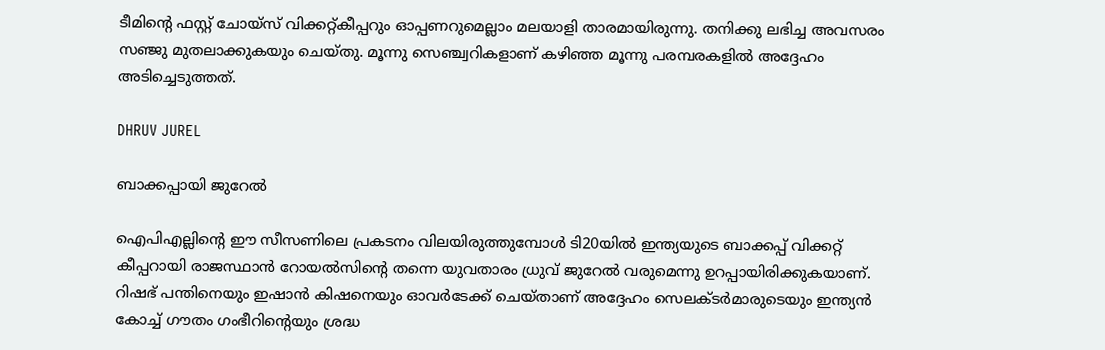ടീമിന്റെ ഫസ്റ്റ് ചോയ്‌സ് വിക്കറ്റ്കീപ്പറും ഓപ്പണറുമെല്ലാം മലയാളി താരമായിരുന്നു. തനിക്കു ലഭിച്ച അവസരം സഞ്ജു മുതലാക്കുകയും ചെയ്തു. മൂന്നു സെഞ്ച്വറികളാണ് കഴിഞ്ഞ മൂന്നു പരമ്പരകളില്‍ അദ്ദേഹം അടിച്ചെടുത്തത്.

DHRUV JUREL

ബാക്കപ്പായി ജുറേല്‍

ഐപിഎല്ലിന്റെ ഈ സീസണിലെ പ്രകടനം വിലയിരുത്തുമ്പോള്‍ ടി20യില്‍ ഇന്ത്യയുടെ ബാക്കപ്പ് വിക്കറ്റ് കീപ്പറായി രാജസ്ഥാന്‍ റോയല്‍സിന്റെ തന്നെ യുവതാരം ധ്രുവ് ജുറേല്‍ വരുമെന്നു ഉറപ്പായിരിക്കുകയാണ്. റിഷഭ് പന്തിനെയും ഇഷാന്‍ കിഷനെയും ഓവര്‍ടേക്ക് ചെയ്താണ് അദ്ദേഹം സെലക്ടര്‍മാരുടെയും ഇന്ത്യന്‍ കോച്ച് ഗൗതം ഗംഭീറിന്റെയും ശ്രദ്ധ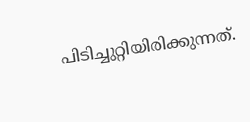പിടിച്ചുറ്റിയിരിക്കുന്നത്.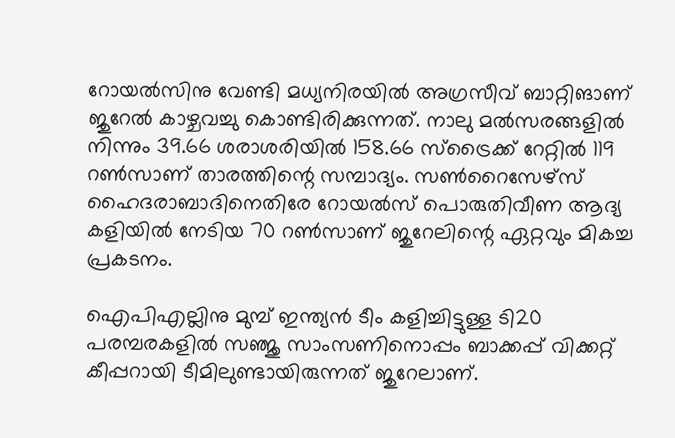റോയല്‍സിനു വേണ്ടി മധ്യനിരയില്‍ അഗ്രസീവ് ബാറ്റിങാണ് ജുറേല്‍ കാഴ്ചവച്ചു കൊണ്ടിരിക്കുന്നത്. നാലു മല്‍സരങ്ങളില്‍ നിന്നും 39.66 ശരാശരിയില്‍ 158.66 സ്‌ട്രൈക്ക് റേറ്റില്‍ 119 റണ്‍സാണ് താരത്തിന്റെ സമ്പാദ്യം. സണ്‍റൈസേഴ്‌സ് ഹൈദരാബാദിനെതിരേ റോയല്‍സ് പൊരുതിവീണ ആദ്യ കളിയില്‍ നേടിയ 70 റണ്‍സാണ് ജുറേലിന്റെ ഏറ്റവും മികച്ച പ്രകടനം.

ഐപിഎല്ലിനു മുമ്പ് ഇന്ത്യന്‍ ടീം കളിച്ചിട്ടുള്ള ടി20 പരമ്പരകളില്‍ സഞ്ജു സാംസണിനൊപ്പം ബാക്കപ്പ് വിക്കറ്റ് കീപ്പറായി ടീമിലുണ്ടായിരുന്നത് ജുറേലാണ്.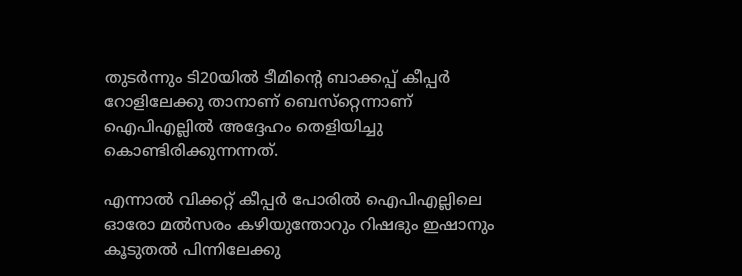തുടര്‍ന്നും ടി20യില്‍ ടീമിന്റെ ബാക്കപ്പ് കീപ്പര്‍ റോളിലേക്കു താനാണ് ബെസ്‌റ്റെന്നാണ് ഐപിഎല്ലില്‍ അദ്ദേഹം തെളിയിച്ചു കൊണ്ടിരിക്കുന്നന്നത്.

എന്നാല്‍ വിക്കറ്റ് കീപ്പര്‍ പോരില്‍ ഐപിഎല്ലിലെ ഓരോ മല്‍സരം കഴിയുന്തോറും റിഷഭും ഇഷാനും കൂടുതല്‍ പിന്നിലേക്കു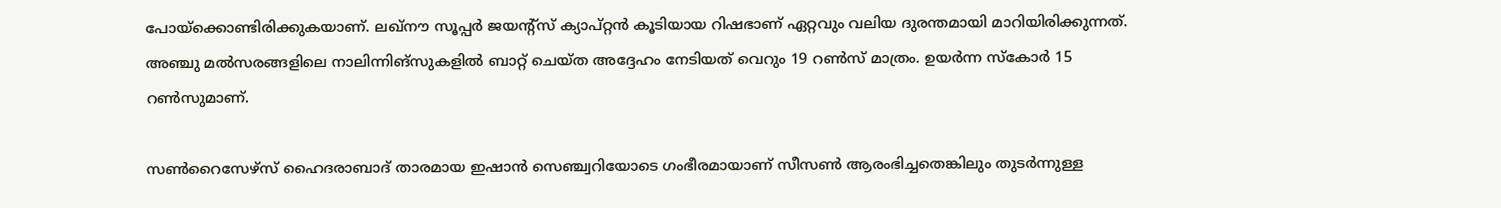പോയ്‌ക്കൊണ്ടിരിക്കുകയാണ്. ലഖ്‌നൗ സൂപ്പര്‍ ജയന്റ്‌സ് ക്യാപ്റ്റന്‍ കൂടിയായ റിഷഭാണ് ഏറ്റവും വലിയ ദുരന്തമായി മാറിയിരിക്കുന്നത്. അഞ്ചു മല്‍സരങ്ങളിലെ നാലിന്നിങ്‌സുകളില്‍ ബാറ്റ് ചെയ്ത അദ്ദേഹം നേടിയത് വെറും 19 റണ്‍സ് മാത്രം. ഉയര്‍ന്ന സ്‌കോര്‍ 15 റണ്‍സുമാണ്.

സണ്‍റൈസേഴ്‌സ് ഹൈദരാബാദ് താരമായ ഇഷാന്‍ സെഞ്ച്വറിയോടെ ഗംഭീരമായാണ് സീസണ്‍ ആരംഭിച്ചതെങ്കിലും തുടര്‍ന്നുള്ള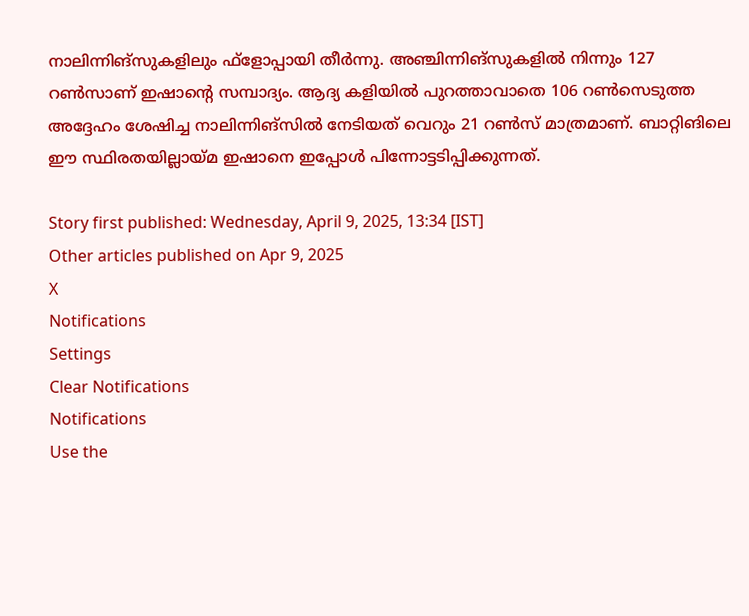നാലിന്നിങ്‌സുകളിലും ഫ്‌ളോപ്പായി തീര്‍ന്നു. അഞ്ചിന്നിങ്‌സുകളില്‍ നിന്നും 127 റണ്‍സാണ് ഇഷാന്റെ സമ്പാദ്യം. ആദ്യ കളിയില്‍ പുറത്താവാതെ 106 റണ്‍സെടുത്ത അദ്ദേഹം ശേഷിച്ച നാലിന്നിങ്‌സില്‍ നേടിയത് വെറും 21 റണ്‍സ് മാത്രമാണ്. ബാറ്റിങിലെ ഈ സ്ഥിരതയില്ലായ്മ ഇഷാനെ ഇപ്പോള്‍ പിന്നോട്ടടിപ്പിക്കുന്നത്.

Story first published: Wednesday, April 9, 2025, 13:34 [IST]
Other articles published on Apr 9, 2025
X
Notifications
Settings
Clear Notifications
Notifications
Use the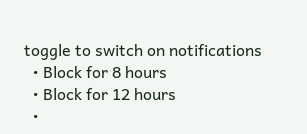toggle to switch on notifications
  • Block for 8 hours
  • Block for 12 hours
  •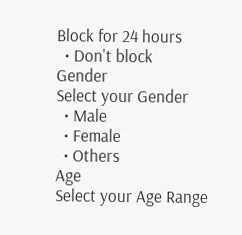Block for 24 hours
  • Don't block
Gender
Select your Gender
  • Male
  • Female
  • Others
Age
Select your Age Range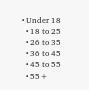• Under 18
  • 18 to 25
  • 26 to 35
  • 36 to 45
  • 45 to 55
  • 55+